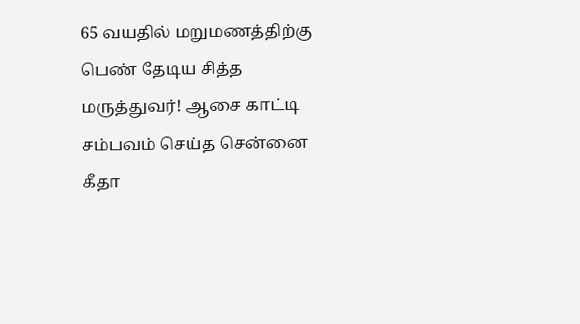65 வயதில் மறுமணத்திற்கு பெண் தேடிய சித்த மருத்துவர்! ஆசை காட்டி சம்பவம் செய்த சென்னை கீதா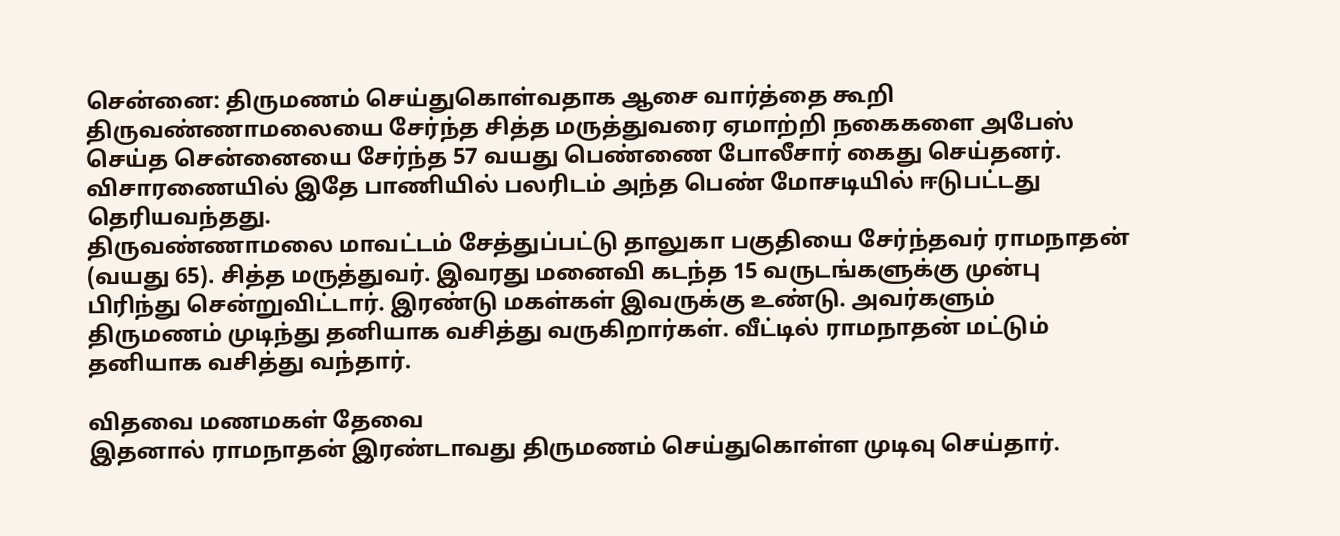சென்னை: திருமணம் செய்துகொள்வதாக ஆசை வார்த்தை கூறி திருவண்ணாமலையை சேர்ந்த சித்த மருத்துவரை ஏமாற்றி நகைகளை அபேஸ் செய்த சென்னையை சேர்ந்த 57 வயது பெண்ணை போலீசார் கைது செய்தனர். விசாரணையில் இதே பாணியில் பலரிடம் அந்த பெண் மோசடியில் ஈடுபட்டது தெரியவந்தது.
திருவண்ணாமலை மாவட்டம் சேத்துப்பட்டு தாலுகா பகுதியை சேர்ந்தவர் ராமநாதன் (வயது 65). சித்த மருத்துவர். இவரது மனைவி கடந்த 15 வருடங்களுக்கு முன்பு பிரிந்து சென்றுவிட்டார். இரண்டு மகள்கள் இவருக்கு உண்டு. அவர்களும் திருமணம் முடிந்து தனியாக வசித்து வருகிறார்கள். வீட்டில் ராமநாதன் மட்டும் தனியாக வசித்து வந்தார்.

விதவை மணமகள் தேவை
இதனால் ராமநாதன் இரண்டாவது திருமணம் செய்துகொள்ள முடிவு செய்தார்.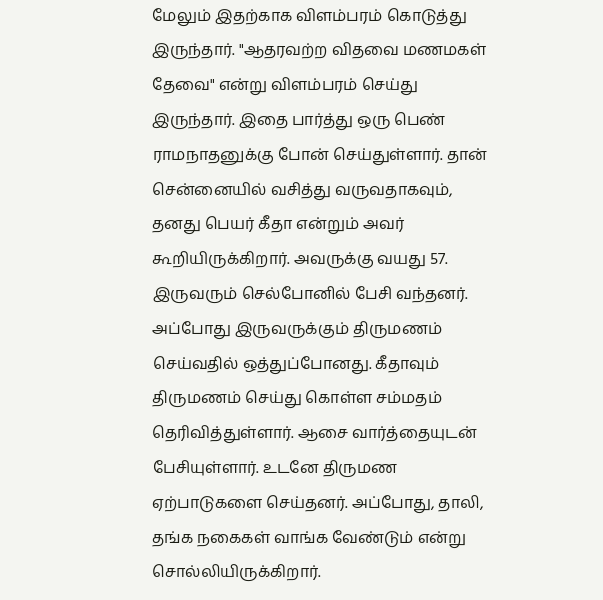மேலும் இதற்காக விளம்பரம் கொடுத்து இருந்தார். "ஆதரவற்ற விதவை மணமகள் தேவை" என்று விளம்பரம் செய்து இருந்தார். இதை பார்த்து ஒரு பெண் ராமநாதனுக்கு போன் செய்துள்ளார். தான் சென்னையில் வசித்து வருவதாகவும், தனது பெயர் கீதா என்றும் அவர் கூறியிருக்கிறார். அவருக்கு வயது 57.
இருவரும் செல்போனில் பேசி வந்தனர். அப்போது இருவருக்கும் திருமணம் செய்வதில் ஒத்துப்போனது. கீதாவும் திருமணம் செய்து கொள்ள சம்மதம் தெரிவித்துள்ளார். ஆசை வார்த்தையுடன் பேசியுள்ளார். உடனே திருமண ஏற்பாடுகளை செய்தனர். அப்போது, தாலி, தங்க நகைகள் வாங்க வேண்டும் என்று சொல்லியிருக்கிறார்.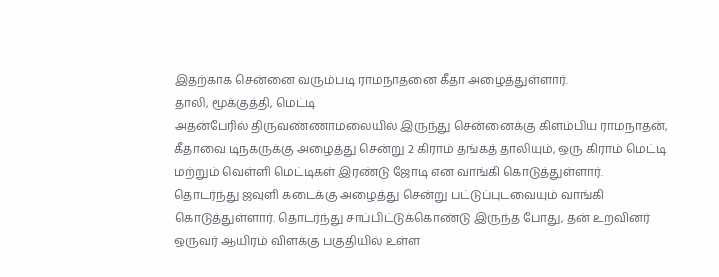இதற்காக சென்னை வரும்படி ராமநாதனை கீதா அழைத்துள்ளார்.
தாலி, மூக்குத்தி, மெட்டி
அதன்பேரில் திருவண்ணாமலையில் இருந்து சென்னைக்கு கிளம்பிய ராமநாதன், கீதாவை டிநகருக்கு அழைத்து சென்று 2 கிராம் தங்கத் தாலியும், ஒரு கிராம் மெட்டி மற்றும் வெள்ளி மெட்டிகள் இரண்டு ஜோடி என வாங்கி கொடுத்துள்ளார். தொடர்ந்து ஜவுளி கடைக்கு அழைத்து சென்று பட்டுப்புடவையும் வாங்கி கொடுத்துள்ளார். தொடர்ந்து சாப்பிட்டுக்கொண்டு இருந்த போது, தன் உறவினர் ஒருவர் ஆயிரம் விளக்கு பகுதியில் உள்ள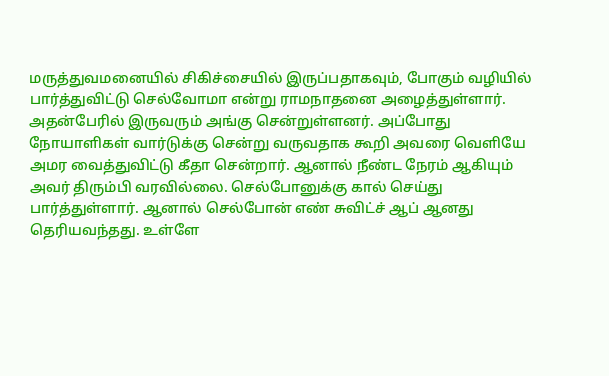மருத்துவமனையில் சிகிச்சையில் இருப்பதாகவும், போகும் வழியில் பார்த்துவிட்டு செல்வோமா என்று ராமநாதனை அழைத்துள்ளார்.
அதன்பேரில் இருவரும் அங்கு சென்றுள்ளனர். அப்போது நோயாளிகள் வார்டுக்கு சென்று வருவதாக கூறி அவரை வெளியே அமர வைத்துவிட்டு கீதா சென்றார். ஆனால் நீண்ட நேரம் ஆகியும் அவர் திரும்பி வரவில்லை. செல்போனுக்கு கால் செய்து பார்த்துள்ளார். ஆனால் செல்போன் எண் சுவிட்ச் ஆப் ஆனது தெரியவந்தது. உள்ளே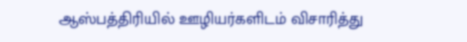ஆஸ்பத்திரியில் ஊழியர்களிடம் விசாரித்து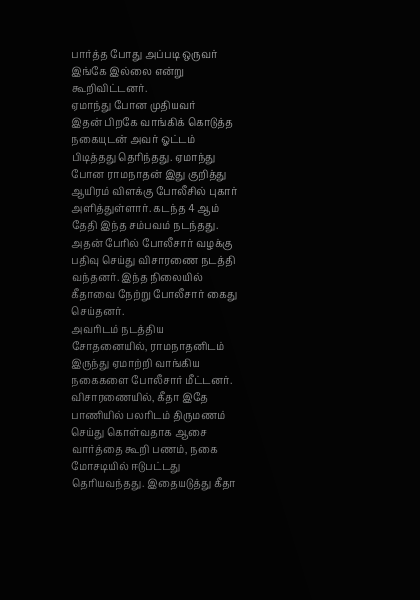பார்த்த போது அப்படி ஒருவர் இங்கே இல்லை என்று கூறிவிட்டனர்.
ஏமாந்து போன முதியவர்
இதன் பிறகே வாங்கிக் கொடுத்த நகையுடன் அவர் ஓட்டம் பிடித்தது தெரிந்தது. ஏமாந்து போன ராமநாதன் இது குறித்து ஆயிரம் விளக்கு போலீசில் புகார் அளித்துள்ளார். கடந்த 4 ஆம் தேதி இந்த சம்பவம் நடந்தது. அதன் பேரில் போலீசார் வழக்கு பதிவு செய்து விசாரணை நடத்தி வந்தனர். இந்த நிலையில் கீதாவை நேற்று போலீசார் கைது செய்தனர்.
அவரிடம் நடத்திய சோதனையில், ராமநாதனிடம் இருந்து ஏமாற்றி வாங்கிய நகைகளை போலீசார் மீட்டனர். விசாரணையில், கீதா இதே பாணியில் பலரிடம் திருமணம் செய்து கொள்வதாக ஆசை வார்த்தை கூறி பணம், நகை மோசடியில் ஈடுபட்டது தெரியவந்தது. இதையடுத்து கீதா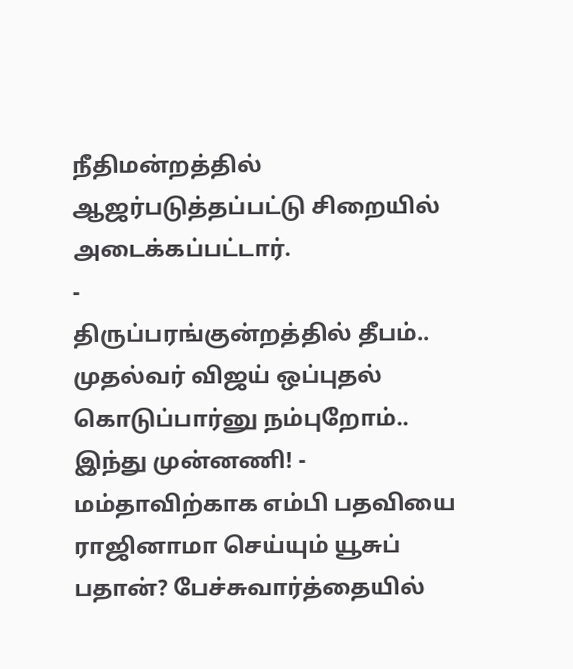நீதிமன்றத்தில் ஆஜர்படுத்தப்பட்டு சிறையில் அடைக்கப்பட்டார்.
-
திருப்பரங்குன்றத்தில் தீபம்.. முதல்வர் விஜய் ஒப்புதல் கொடுப்பார்னு நம்புறோம்.. இந்து முன்னணி! -
மம்தாவிற்காக எம்பி பதவியை ராஜினாமா செய்யும் யூசுப் பதான்? பேச்சுவார்த்தையில்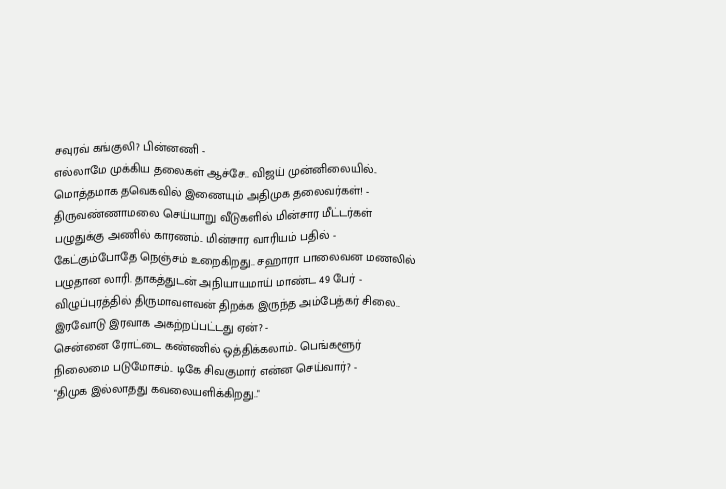சவுரவ் கங்குலி? பின்னணி -
எல்லாமே முக்கிய தலைகள் ஆச்சே.. விஜய் முன்னிலையில்.. மொத்தமாக தவெகவில் இணையும் அதிமுக தலைவர்கள்! -
திருவண்ணாமலை செய்யாறு வீடுகளில் மின்சார மீட்டர்கள் பழுதுக்கு அணில் காரணம்.. மின்சார வாரியம் பதில் -
கேட்கும்போதே நெஞ்சம் உறைகிறது.. சஹாரா பாலைவன மணலில் பழுதான லாரி. தாகத்துடன் அநியாயமாய் மாண்ட 49 பேர் -
விழுப்புரத்தில் திருமாவளவன் திறக்க இருந்த அம்பேத்கர் சிலை.. இரவோடு இரவாக அகற்றப்பட்டது ஏன்? -
சென்னை ரோட்டை கண்ணில் ஒத்திக்கலாம்.. பெங்களூர் நிலைமை படுமோசம்.. டிகே சிவகுமார் என்ன செய்வார்? -
"திமுக இல்லாதது கவலையளிக்கிறது.."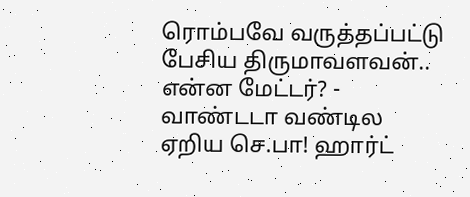ரொம்பவே வருத்தப்பட்டு பேசிய திருமாவளவன்.. என்ன மேட்டர்? -
வாண்டடா வண்டில ஏறிய செ.பா! ஹார்ட்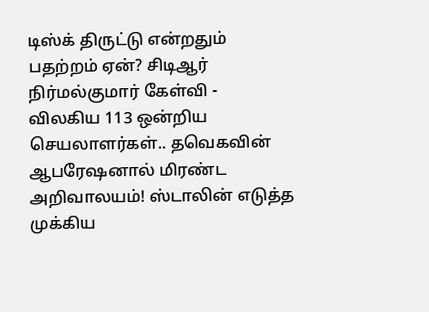டிஸ்க் திருட்டு என்றதும் பதற்றம் ஏன்? சிடிஆர் நிர்மல்குமார் கேள்வி -
விலகிய 113 ஒன்றிய செயலாளர்கள்.. தவெகவின் ஆபரேஷனால் மிரண்ட அறிவாலயம்! ஸ்டாலின் எடுத்த முக்கிய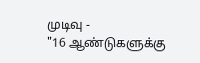முடிவு -
"16 ஆண்டுகளுக்கு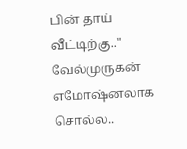பின் தாய் வீட்டிற்கு.." வேல்முருகன் எமோஷ்னலாக சொல்ல..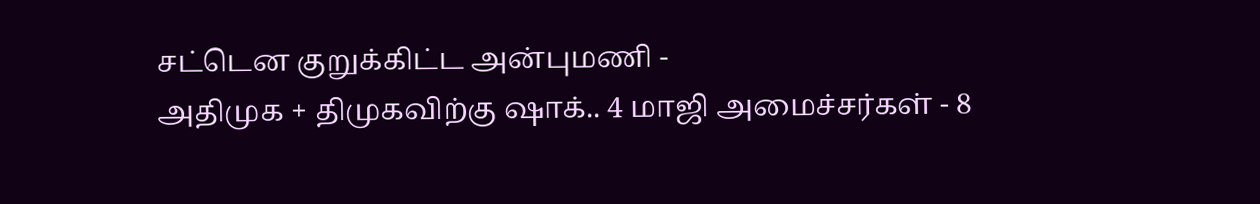சட்டென குறுக்கிட்ட அன்புமணி -
அதிமுக + திமுகவிற்கு ஷாக்.. 4 மாஜி அமைச்சர்கள் - 8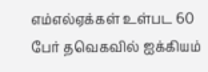எம்எல்ஏக்கள் உள்பட 60 பேர் தவெகவில் ஐக்கியம்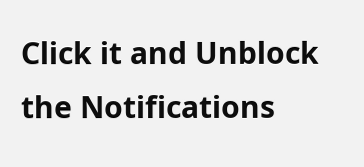Click it and Unblock the Notifications